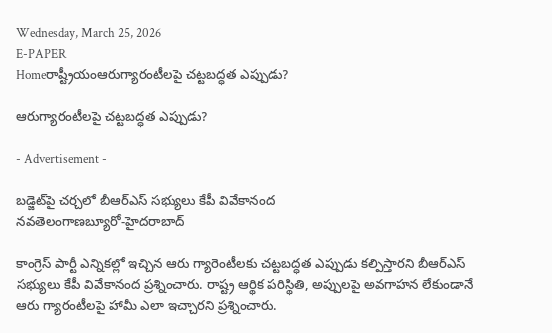Wednesday, March 25, 2026
E-PAPER
Homeరాష్ట్రీయంఆరుగ్యారంటీలపై చట్టబద్ధత ఎప్పుడు?

ఆరుగ్యారంటీలపై చట్టబద్ధత ఎప్పుడు?

- Advertisement -

బడ్జెట్‌పై చర్చలో బీఆర్‌ఎస్‌ సభ్యులు కేపీ వివేకానంద
నవతెలంగాణబ్యూరో-హైదరాబాద్‌

కాంగ్రెస్‌ పార్టీ ఎన్నికల్లో ఇచ్చిన ఆరు గ్యారెంటీలకు చట్టబద్ధత ఎప్పుడు కల్పిస్తారని బీఆర్‌ఎస్‌ సభ్యులు కేపీ వివేకానంద ప్రశ్నించారు. రాష్ట్ర ఆర్థిక పరిస్థితి, అప్పులపై అవగాహన లేకుండానే ఆరు గ్యారంటీలపై హామీ ఎలా ఇచ్చారని ప్రశ్నించారు.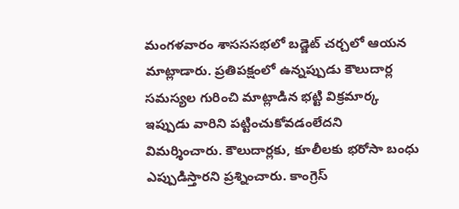మంగళవారం శాసససభలో బడ్జెట్‌ చర్చలో ఆయన మాట్లాడారు. ప్రతిపక్షంలో ఉన్నప్పుడు కౌలుదార్ల సమస్యల గురించి మాట్లాడిన భట్టి విక్రమార్క ఇప్పుడు వారిని పట్టించుకోవడంలేదని విమర్శించారు. కౌలుదార్లకు, కూలీలకు భరోసా బంధు ఎప్పుడిస్తారని ప్రశ్నించారు. కాంగ్రెస్‌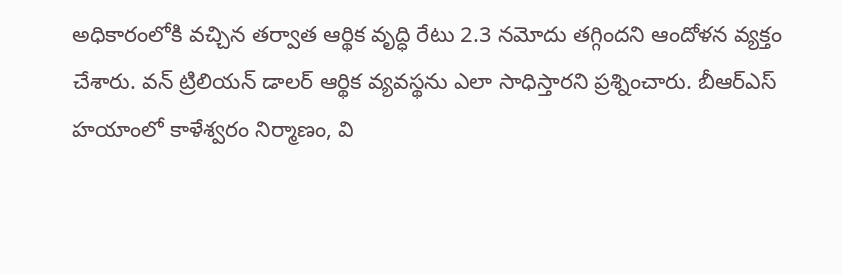అధికారంలోకి వచ్చిన తర్వాత ఆర్థిక వృద్ధి రేటు 2.3 నమోదు తగ్గిందని ఆందోళన వ్యక్తం చేశారు. వన్‌ ట్రిలియన్‌ డాలర్‌ ఆర్థిక వ్యవస్థను ఎలా సాధిస్తారని ప్రశ్నించారు. బీఆర్‌ఎస్‌ హయాంలో కాళేశ్వరం నిర్మాణం, వి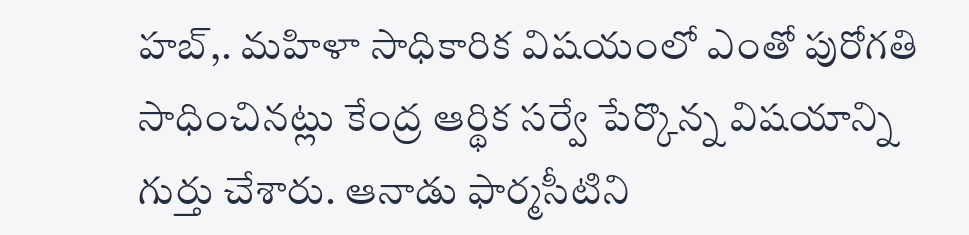హబ్‌,. మహిళా సాధికారిక విషయంలో ఎంతో పురోగతి సాధించినట్లు కేంద్ర ఆర్థిక సర్వే పేర్కొన్న విషయాన్ని గుర్తు చేశారు. ఆనాడు ఫార్మసీటిని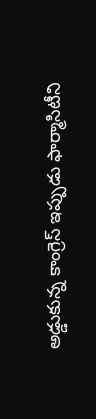అడ్డుకున్న కాంగ్రెస్‌ ఇప్పుడు ఫార్మాసిటీని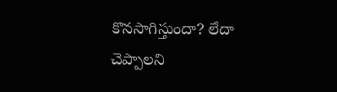కొనసాగిస్తుందా? లేదా చెప్పాలని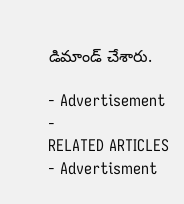డిమాండ్‌ చేశారు.

- Advertisement -
RELATED ARTICLES
- Advertisment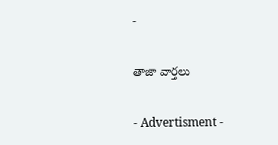-

తాజా వార్తలు

- Advertisment -